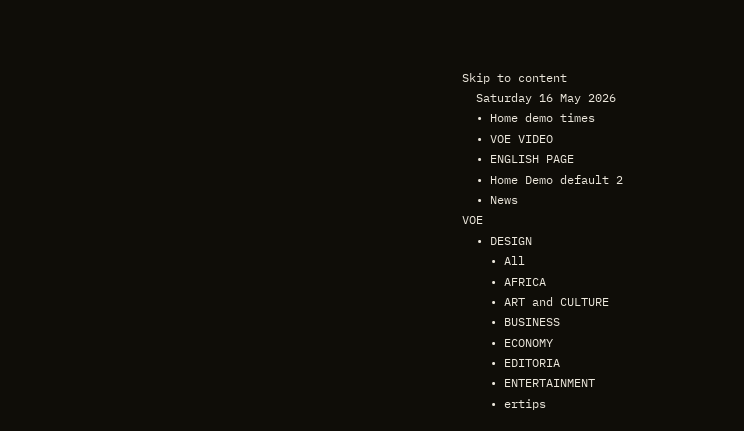Skip to content
  Saturday 16 May 2026
  • Home demo times
  • VOE VIDEO
  • ENGLISH PAGE
  • Home Demo default 2
  • News
VOE
  • DESIGN
    • All
    • AFRICA
    • ART and CULTURE
    • BUSINESS
    • ECONOMY
    • EDITORIA
    • ENTERTAINMENT
    • ertips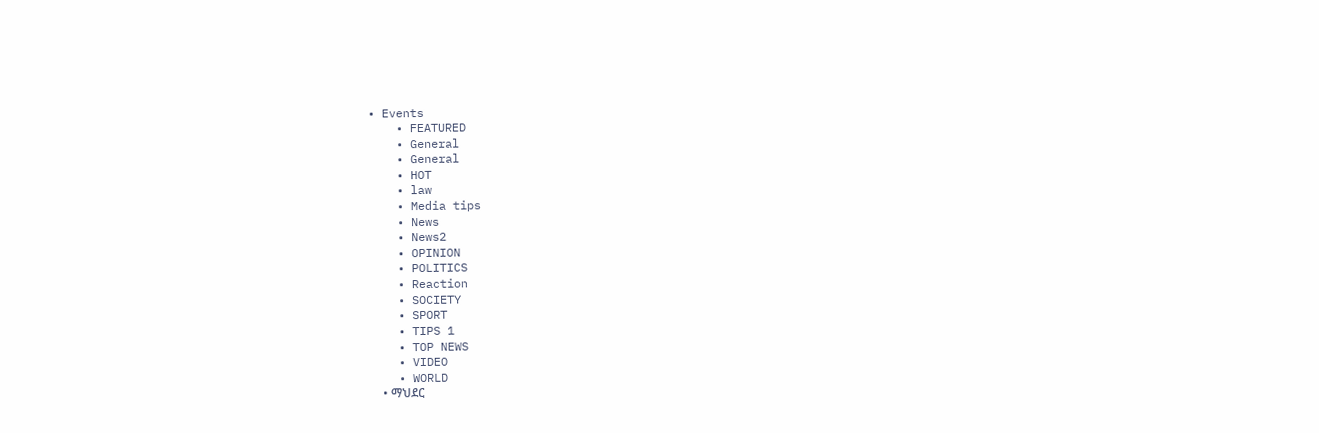• Events
    • FEATURED
    • General
    • General
    • HOT
    • law
    • Media tips
    • News
    • News2
    • OPINION
    • POLITICS
    • Reaction
    • SOCIETY
    • SPORT
    • TIPS 1
    • TOP NEWS
    • VIDEO
    • WORLD
    • ማህደር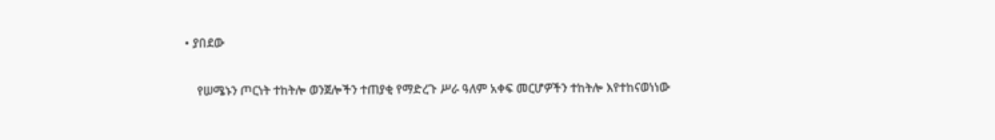• ያበደው

    የሠሜኑን ጦርነት ተከትሎ ወንጀሎችን ተጠያቂ የማድረጉ ሥራ ዓለም አቀፍ መርሆዎችን ተከትሎ እየተከናወነነው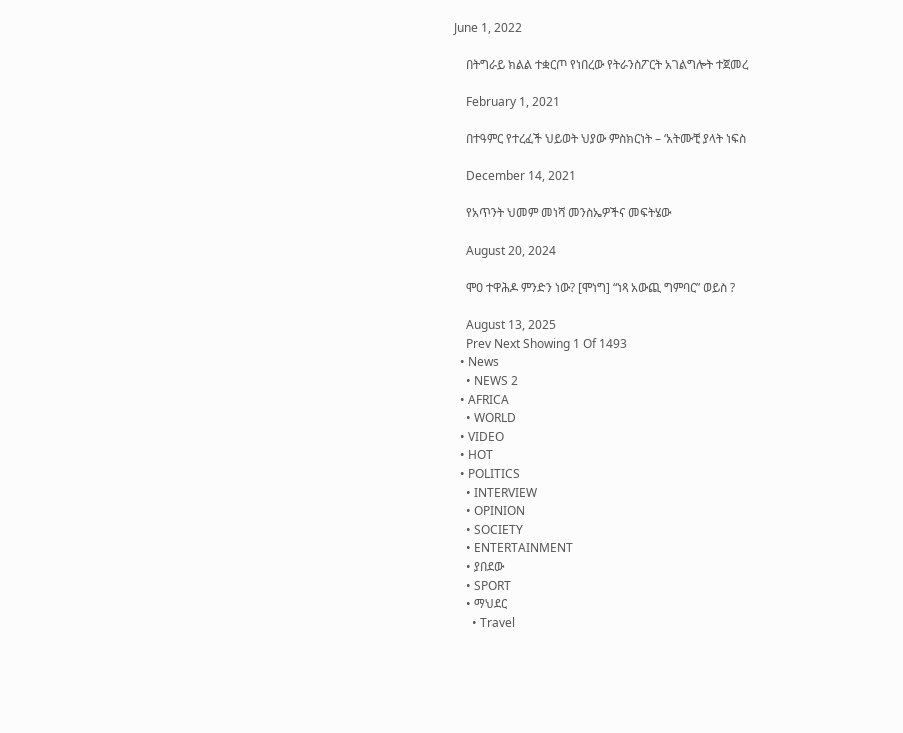June 1, 2022

    በትግራይ ክልል ተቋርጦ የነበረው የትራንስፖርት አገልግሎት ተጀመረ

    February 1, 2021

    በተዓምር የተረፈች ህይወት ህያው ምስክርነት – ‘አትሙቺ ያላት ነፍስ

    December 14, 2021

    የአጥንት ህመም መነሻ መንስኤዎችና መፍትሄው

    August 20, 2024

    ሞዐ ተዋሕዶ ምንድን ነው? [ሞነግ] “ነጻ አውጪ ግምባር” ወይስ ?

    August 13, 2025
    Prev Next Showing 1 Of 1493
  • News
    • NEWS 2
  • AFRICA
    • WORLD
  • VIDEO
  • HOT
  • POLITICS
    • INTERVIEW
    • OPINION
    • SOCIETY
    • ENTERTAINMENT
    • ያበደው
    • SPORT
    • ማህደር
      • Travel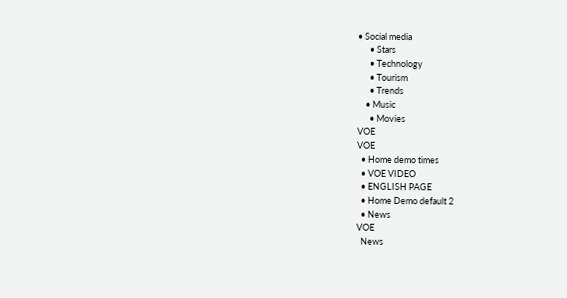• Social media
      • Stars
      • Technology
      • Tourism
      • Trends
    • Music
      • Movies
VOE
VOE
  • Home demo times
  • VOE VIDEO
  • ENGLISH PAGE
  • Home Demo default 2
  • News
VOE
  News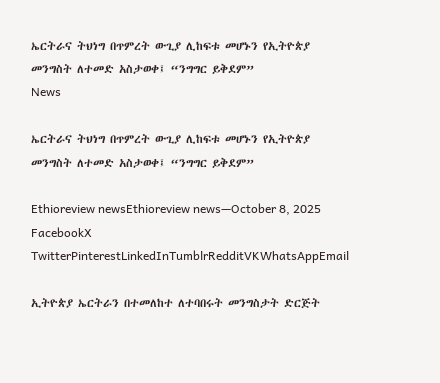ኤርትራና ትህነግ በጥምረት ውጊያ ሊከፍቱ መሆኑን የኢትዮጵያ መንግስት ለተመድ አስታወቀ፤ “ንግግር ይቅደም”
News

ኤርትራና ትህነግ በጥምረት ውጊያ ሊከፍቱ መሆኑን የኢትዮጵያ መንግስት ለተመድ አስታወቀ፤ “ንግግር ይቅደም”

Ethioreview newsEthioreview news—October 8, 2025
FacebookX TwitterPinterestLinkedInTumblrRedditVKWhatsAppEmail

ኢትዮጵያ ኤርትራን በተመለከተ ለተባበሩት መንግስታት ድርጅት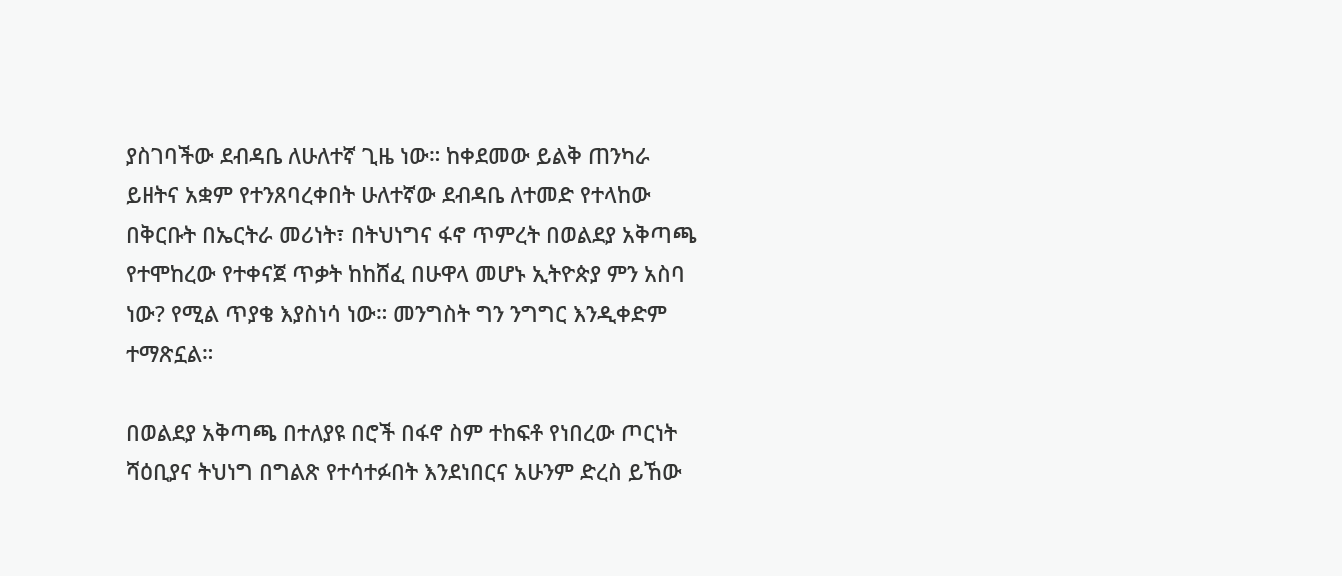ያስገባችው ደብዳቤ ለሁለተኛ ጊዜ ነው። ከቀደመው ይልቅ ጠንካራ ይዘትና አቋም የተንጸባረቀበት ሁለተኛው ደብዳቤ ለተመድ የተላከው በቅርቡት በኤርትራ መሪነት፣ በትህነግና ፋኖ ጥምረት በወልደያ አቅጣጫ የተሞከረው የተቀናጀ ጥቃት ከከሸፈ በሁዋላ መሆኑ ኢትዮጵያ ምን አስባ ነው? የሚል ጥያቄ እያስነሳ ነው። መንግስት ግን ንግግር እንዲቀድም ተማጽኗል።

በወልደያ አቅጣጫ በተለያዩ በሮች በፋኖ ስም ተከፍቶ የነበረው ጦርነት ሻዕቢያና ትህነግ በግልጽ የተሳተፉበት እንደነበርና አሁንም ድረስ ይኸው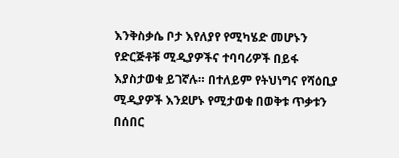እንቅስቃሴ ቦታ እየለያየ የሚካሄድ መሆኑን የድርጅቶቹ ሚዲያዎችና ተባባሪዎች በይፋ እያስታወቁ ይገኛሉ። በተለይም የትህነግና የሻዕቢያ ሚዲያዎች እንደሆኑ የሚታወቁ በወቅቱ ጥቃቱን በሰበር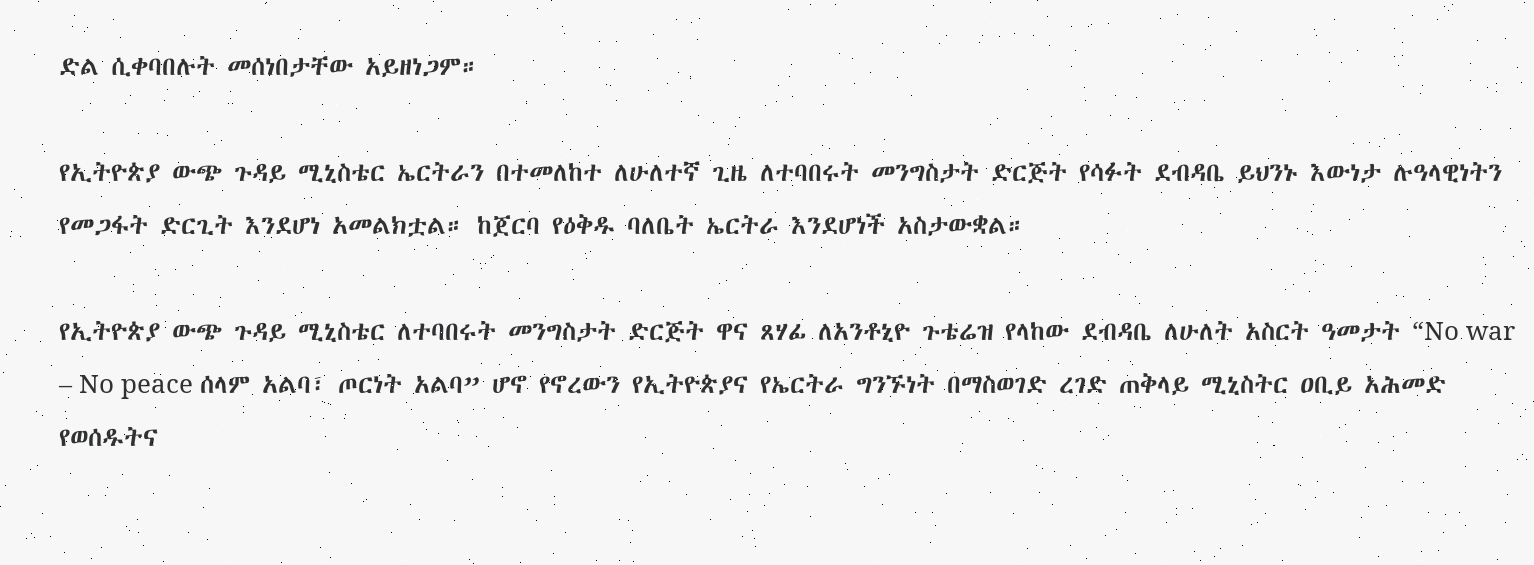ድል ሲቀባበሉት መሰነበታቸው አይዘነጋም።

የኢትዮጵያ ውጭ ጉዳይ ሚኒስቴር ኤርትራን በተመለከተ ለሁለተኛ ጊዜ ለተባበሩት መንግስታት ድርጅት የሳፉት ደብዳቤ ይህንኑ እውነታ ሉዓላዊነትን የመጋፋት ድርጊት እንደሆነ አመልክቷል። ከጀርባ የዕቅዱ ባለቤት ኤርትራ እንደሆነች አስታውቋል።

የኢትዮጵያ ውጭ ጉዳይ ሚኒስቴር ለተባበሩት መንግስታት ድርጅት ዋና ጸሃፊ ለአንቶኒዮ ጉቴሬዝ የላከው ደብዳቤ ለሁለት አስርት ዓመታት “No war – No peace ሰላም አልባ፣ ጦርነት አልባ” ሆኖ የኖረውን የኢትዮጵያና የኤርትራ ግንኙነት በማስወገድ ረገድ ጠቅላይ ሚኒስትር ዐቢይ አሕመድ የወሰዱትና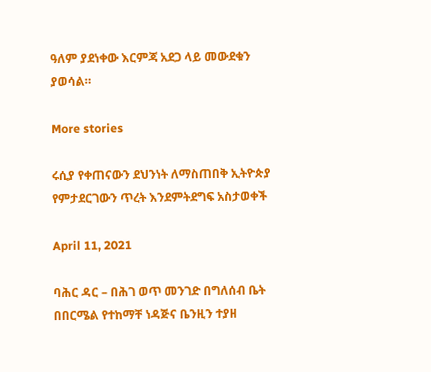ዓለም ያደነቀው እርምጃ አደጋ ላይ መውደቁን ያወሳል።

More stories

ሩሲያ የቀጠናውን ደህንነት ለማስጠበቅ ኢትዮጵያ የምታደርገውን ጥረት እንደምትደግፍ አስታወቀች

April 11, 2021

ባሕር ዳር – በሕገ ወጥ መንገድ በግለሰብ ቤት በበርሜል የተከማቸ ነዳጅና ቤንዚን ተያዘ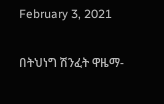February 3, 2021

በትህነግ ሽንፈት ዋዜማ-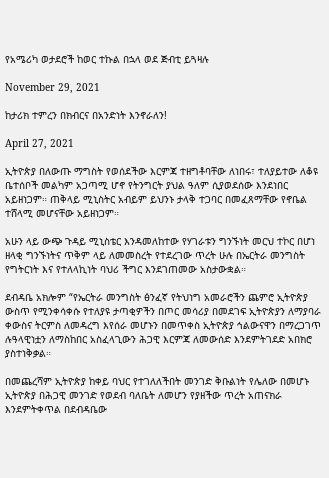የአሜሪካ ወታደሮች ከወር ተኩል በኋላ ወደ ጅብቲ ይጓዛሉ

November 29, 2021

ከታሪክ ተምረን በክብርና በአንድነት እንኖራለን!

April 27, 2021

ኢትዮጵያ በለውጡ ማግስት የወሰደችው እርምጃ ተዘግቶባቸው ለነበሩ፣ ተለያይተው ለቆዩ ቤተሰቦች መልካም አጋጣሚ ሆኖ የትንግርት ያህል ዓለም ሲያወደሰው እንደነበር አይዘነጋም። ጠቅላይ ሚኒስትር አብይም ይህንኑ ታላቅ ተጋባር በመፈጸማቸው የኖቤል ተሸላሚ መሆናቸው አይዘነጋም።

አሁን ላይ ውጭ ጉዳይ ሚኒስቴር እንዳመለከተው የሃገራቱን ግንኙነት መርህ ተኮር በሆነ ዘላቂ ግንኙነትና ጥቅም ላይ ለመመስረት የተደረገው ጥረት ሁሉ በኤርትራ መንግስት የግትርነት እና የተለላኪነት ባህሪ ችግር እንደገጠመው አስታውቋል።

ደብዳቤ አክሎም “የኤርትራ መንግስት ፅንፈኛ የትህነግ አመራሮችን ጨምሮ ኢትዮጵያ ውስጥ የሚንቀሳቀሱ የተለያዩ ታጣቂዎችን በጦር መሳሪያ በመደገፍ ኢትዮጵያን ለማያባራ ቀውስና ትርምስ ለመዳረግ እየሰራ መሆኑን በመጥቀስ ኢትዮጵያ ኅልውናዋን በማረጋገጥ ሉዓላዊነቷን ለማስከበር አስፈላጊውን ሕጋዊ እርምጃ ለመውሰድ እንደምትገደድ አበክሮ ያስተነቅቃል።

በመጨረሻም ኢትዮጵያ ከቀይ ባህር የተገለለችበት መንገድ ቅቡልነት የሌለው በመሆኑ ኢትዮጵያ በሕጋዊ መንገድ የወደብ ባለቤት ለመሆን የያዘችው ጥረት አጠናክራ እንደምትቀጥል በደብዳቤው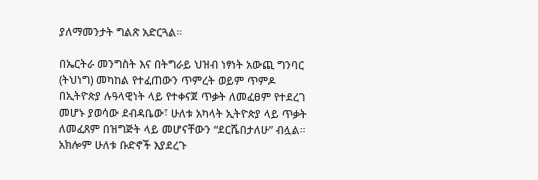ያለማመንታት ግልጽ አድርጓል።

በኤርትራ መንግስት እና በትግራይ ህዝብ ነፃነት አውጪ ግንባር (ትህነግ) መካከል የተፈጠውን ጥምረት ወይም ጥምዶ በኢትዮጵያ ሉዓላዊነት ላይ የተቀናጀ ጥቃት ለመፈፀም የተደረገ መሆኑ ያወሳው ደብዳቤው፣ ሁለቱ አካላት ኢትዮጵያ ላይ ጥቃት ለመፈጸም በዝግጅት ላይ መሆናቸውን “ደርሼበታለሁ” ብሏል። አክሎም ሁለቱ ቡድኖች እያደረጉ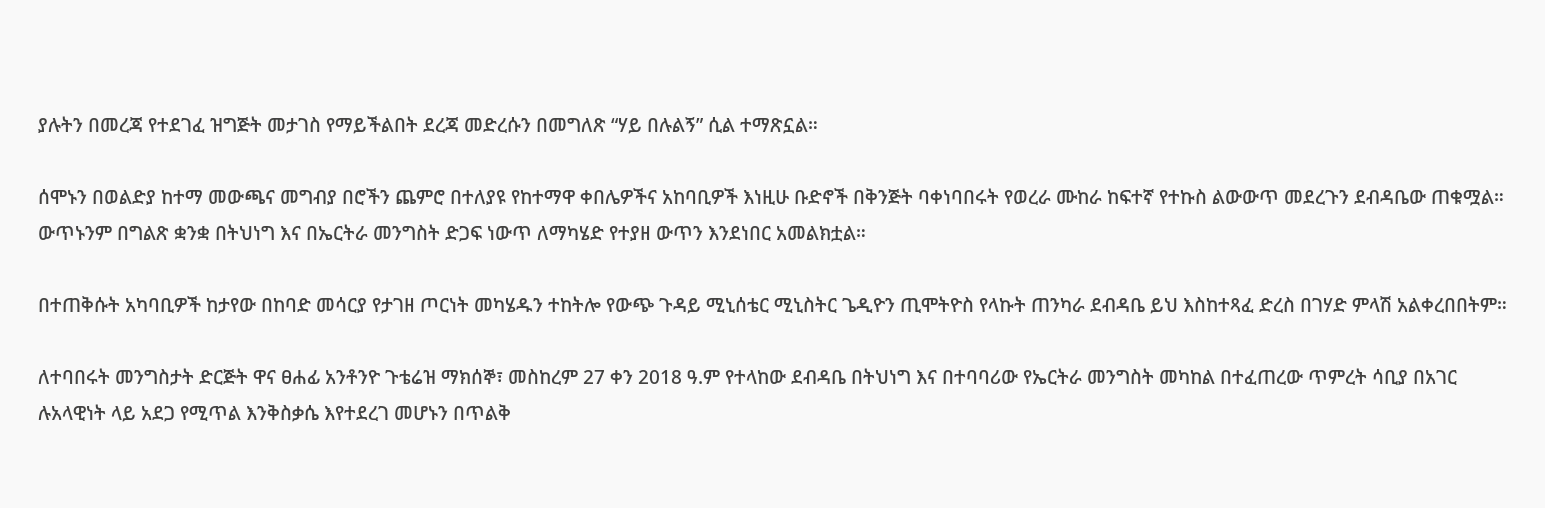ያሉትን በመረጃ የተደገፈ ዝግጅት መታገስ የማይችልበት ደረጃ መድረሱን በመግለጽ “ሃይ በሉልኝ” ሲል ተማጽኗል።

ሰሞኑን በወልድያ ከተማ መውጫና መግብያ በሮችን ጨምሮ በተለያዩ የከተማዋ ቀበሌዎችና አከባቢዎች እነዚሁ ቡድኖች በቅንጅት ባቀነባበሩት የወረራ ሙከራ ከፍተኛ የተኩስ ልውውጥ መደረጉን ደብዳቤው ጠቁሟል። ውጥኑንም በግልጽ ቋንቋ በትህነግ እና በኤርትራ መንግስት ድጋፍ ነውጥ ለማካሄድ የተያዘ ውጥን እንደነበር አመልክቷል።

በተጠቅሱት አካባቢዎች ከታየው በከባድ መሳርያ የታገዘ ጦርነት መካሄዱን ተከትሎ የውጭ ጉዳይ ሚኒሰቴር ሚኒስትር ጌዲዮን ጢሞትዮስ የላኩት ጠንካራ ደብዳቤ ይህ እስከተጻፈ ድረስ በገሃድ ምላሽ አልቀረበበትም።

ለተባበሩት መንግስታት ድርጅት ዋና ፀሐፊ አንቶንዮ ጉቴሬዝ ማክሰኞ፣ መስከረም 27 ቀን 2018 ዓ.ም የተላከው ደብዳቤ በትህነግ እና በተባባሪው የኤርትራ መንግስት መካከል በተፈጠረው ጥምረት ሳቢያ በአገር ሉአላዊነት ላይ አደጋ የሚጥል እንቅስቃሴ እየተደረገ መሆኑን በጥልቅ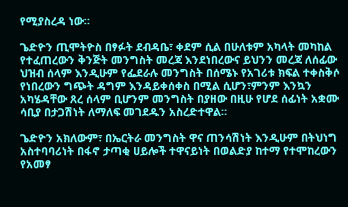የሚያስረዳ ነው።

ጌድዮን ጢሞትዮስ በፃፉት ደብዳቤ፣ ቀደም ሲል በሁለቱም አካላት መካከል የተፈጠረውን ቅንጅት መንግስት መረጃ እንደነበረውና ይህንን መረጃ ለሰፊው ህዝብ ሰላም እንዲሁም የፌደራሉ መንግስት በሰሜኑ የአገሪቱ ክፍል ተቀስቅሶ የነበረውን ግጭት ዳግም እንዳይቀሰቀስ በሚል ሲሆን፣ምንም እንኳን አካሄዳቸው ጸረ ሰላም ቢሆንም መንግስት በያዘው በዚሁ የሆደ ሰፊነት አቋሙ ሳቢያ በታጋሽነት ለማለፍ መገደዱን አስረድተዋል።

ጌድዮን አክለውም፣ በኤርትራ መንግስት ዋና ጠንሳሽነት እንዲሁም በትህነግ አስተባባሪነት በፋኖ ታጣቂ ሀይሎች ተዋናይነት በወልድያ ከተማ የተሞከረውን የአመፃ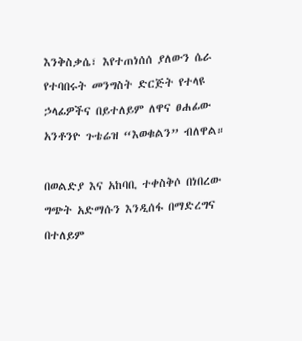እንቅስቃሴ፣ እየተጠነሰሰ ያለውን ሴራ የተባበሩት መንግስት ድርጅት የተላዩ ኃላፊዎችና በይተለይም ለዋና ፀሐፊው አንቶንዮ ጉቴሬዝ “እወቁልን” ብለዋል።

በወልድያ እና አከባቢ ተቀስቅሶ በነበረው ግጭት አድማሱን እንዲሰፋ በማድረግና በተለይም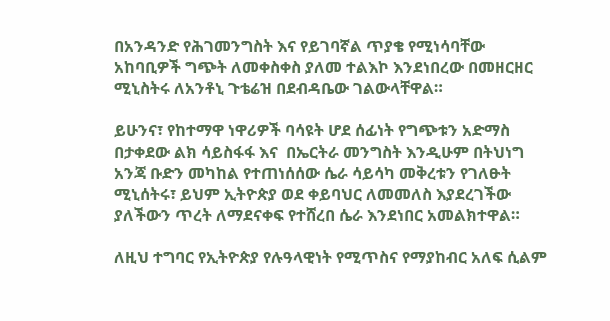በአንዳንድ የሕገመንግስት እና የይገባኛል ጥያቄ የሚነሳባቸው አከባቢዎች ግጭት ለመቀስቀስ ያለመ ተልእኮ እንደነበረው በመዘርዘር ሚኒስትሩ ለአንቶኒ ጉቴሬዝ በደብዳቤው ገልውላቸዋል።

ይሁንና፣ የከተማዋ ነዋሪዎች ባሳዩት ሆደ ሰፊነት የግጭቱን አድማስ በታቀደው ልክ ሳይስፋፋ እና  በኤርትራ መንግስት እንዲሁም በትህነግ አንጃ ቡድን መካከል የተጠነሰሰው ሴራ ሳይሳካ መቅረቱን የገለፁት ሚኒሰትሩ፣ ይህም ኢትዮጵያ ወደ ቀይባህር ለመመለስ እያደረገችው ያለችውን ጥረት ለማደናቀፍ የተሸረበ ሴራ እንደነበር አመልክተዋል።

ለዚህ ተግባር የኢትዮጵያ የሉዓላዊነት የሚጥስና የማያከብር አለፍ ሲልም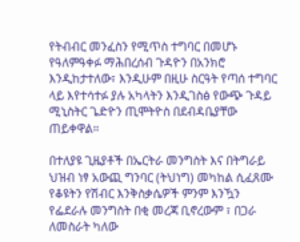የትብብር መንፈስን የሚጥስ ተግባር በመሆኑ የዓለምዓቀፉ ማሕበረሰብ ጉዳዮን በአንክሮ እንዲከታተለው፣ እንዲሁም በዚሁ ስርዓት የጣሰ ተግባር ላይ እየተሳተፉ ያሉ አካላትን እንዲገስፅ የውጭ ጉዳይ ሚኒስትር ጌድዮን ጢሞትዮስ በደብዳቤያቸው ጠይቀዋል።

በተለያዩ ጊዜያቶች በኤርትራ መንግስት እና በትግራይ ህዝብ ነፃ አውጪ ግንባር (ትህነግ) መካከል ሲፈጸሙ የቆዩትን የሽብር እንቅስቃሴዎች ምንም እንዃን የፌደራሉ መንግስት በቂ መረጃ ቢኖረውም ፣ በጋራ ለመስራት ካለው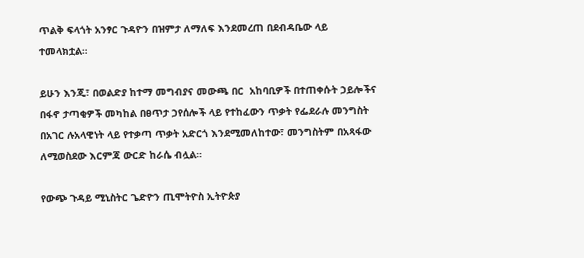ጥልቅ ፍላጎት አንፃር ጉዳዮን በዝምታ ለማለፍ እንደመረጠ በደብዳቤው ላይ ተመላክቷል።

ይሁን እንጂ፣ በወልድያ ከተማ መግብያና መውጫ በር  አከባቢዎች በተጠቀሱት ኃይሎችና በፋኖ ታጣቂዎች መካከል በፀጥታ ኃየሰሎች ላይ የተከፈውን ጥቃት የፌደራሉ መንግስት በአገር ሉአላዊነት ላይ የተቃጣ ጥቃት አድርጎ እንደሚመለከተው፣ መንግስትም በአጻፋው ለሚወስደው እርምጃ ውርድ ከራሴ ብሏል።

የውጭ ጉዳይ ሚኒስትር ጌድዮን ጢሞትዮስ ኢትዮጵያ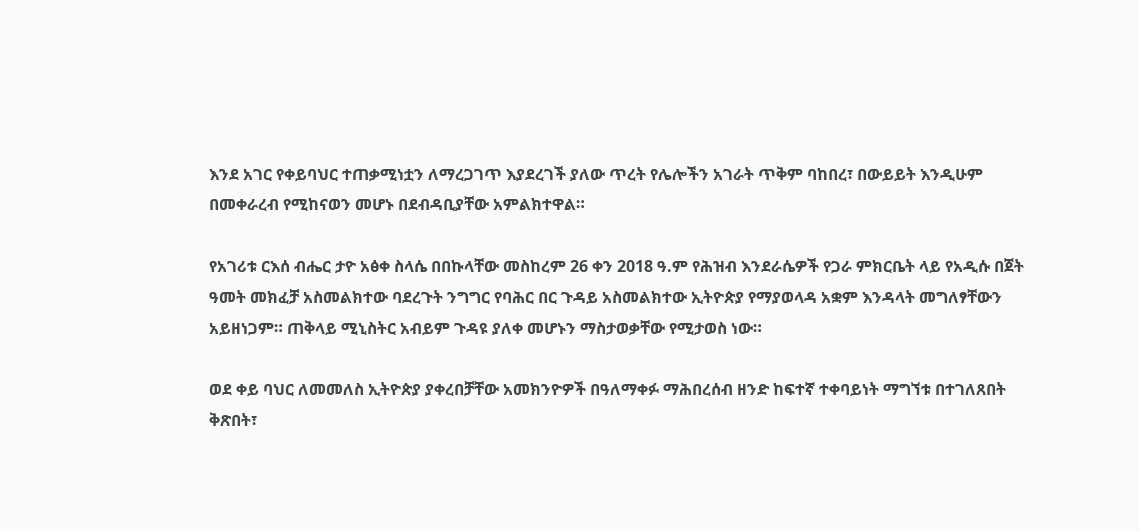እንደ አገር የቀይባህር ተጠቃሚነቷን ለማረጋገጥ እያደረገች ያለው ጥረት የሌሎችን አገራት ጥቅም ባከበረ፣ በውይይት እንዲሁም በመቀራረብ የሚከናወን መሆኑ በደብዳቢያቸው አምልክተዋል።

የአገሪቱ ርእሰ ብሔር ታዮ አፅቀ ስላሴ በበኩላቸው መስከረም 26 ቀን 2018 ዓ.ም የሕዝብ እንደራሴዎች የጋራ ምክርቤት ላይ የአዲሱ በጀት ዓመት መክፈቻ አስመልክተው ባደረጉት ንግግር የባሕር በር ጉዳይ አስመልክተው ኢትዮጵያ የማያወላዳ አቋም እንዳላት መግለፃቸውን አይዘነጋም። ጠቅላይ ሚኒስትር አብይም ጉዳዩ ያለቀ መሆኑን ማስታወቃቸው የሚታወስ ነው።

ወደ ቀይ ባህር ለመመለስ ኢትዮጵያ ያቀረበቻቸው አመክንዮዎች በዓለማቀፉ ማሕበረሰብ ዘንድ ከፍተኛ ተቀባይነት ማግኘቱ በተገለጸበት ቅጽበት፣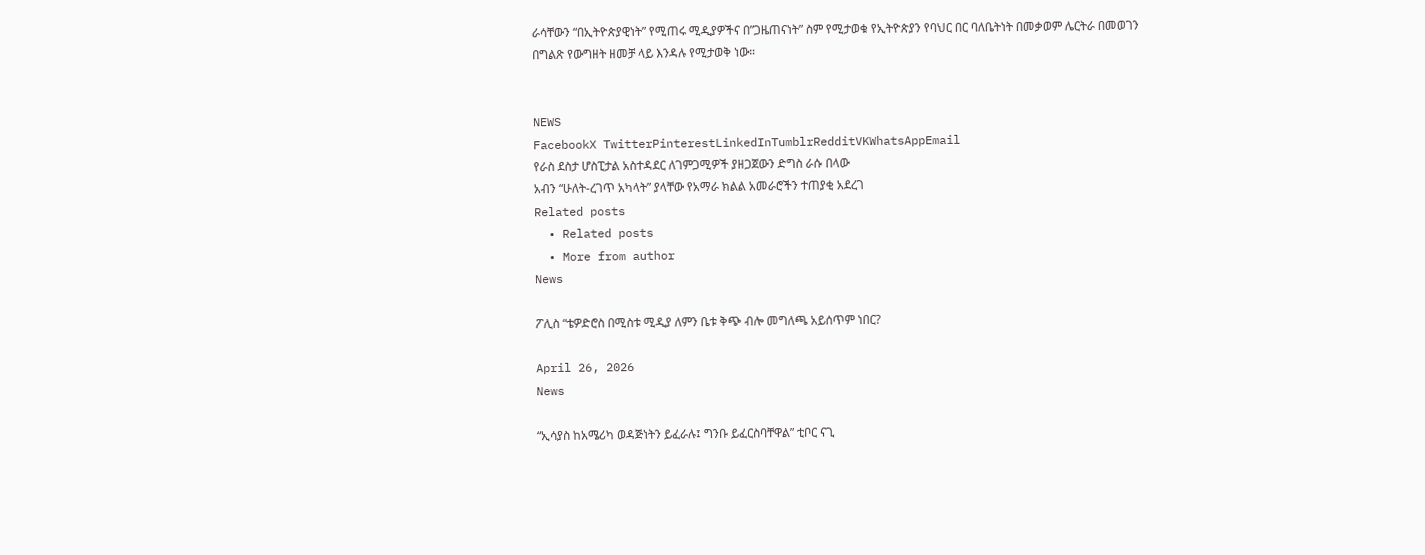ራሳቸውን “በኢትዮጵያዊነት” የሚጠሩ ሚዲያዎችና በ”ጋዜጠናነት” ስም የሚታወቁ የኢትዮጵያን የባህር በር ባለቤትነት በመቃወም ሌርትራ በመወገን በግልጽ የውግዘት ዘመቻ ላይ እንዳሉ የሚታወቅ ነው።


NEWS
FacebookX TwitterPinterestLinkedInTumblrRedditVKWhatsAppEmail
የራስ ደስታ ሆስፒታል አስተዳደር ለገምጋሚዎች ያዘጋጀውን ድግስ ራሱ በላው
አብን “ሁለት-ረገጥ አካላት” ያላቸው የአማራ ክልል አመራሮችን ተጠያቂ አደረገ
Related posts
  • Related posts
  • More from author
News

ፖሊስ “ቴዎድሮስ በሚስቱ ሚዲያ ለምን ቤቱ ቅጭ ብሎ መግለጫ አይሰጥም ነበር?

April 26, 2026
News

“ኢሳያስ ከአሜሪካ ወዳጅነትን ይፈራሉ፤ ግንቡ ይፈርስባቸዋል” ቲቦር ናጊ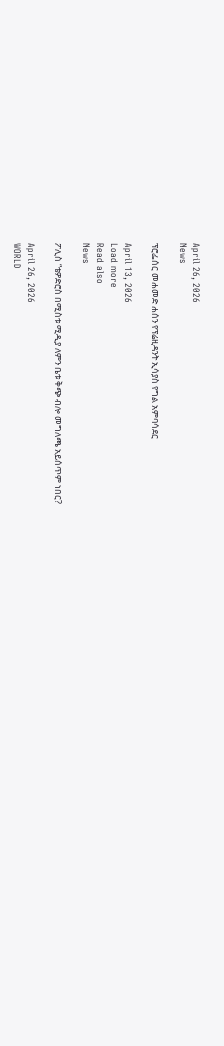April 26, 2026
News

ፕሮፌሰር መሐመድ ሐሰን የፕሬዚዳንት ኢሳያስ የግል አምባሳደር

April 13, 2026
Load more
Read also
News

ፖሊስ “ቴዎድሮስ በሚስቱ ሚዲያ ለምን ቤቱ ቅጭ ብሎ መግለጫ አይሰጥም ነበር?

April 26, 2026
WORLD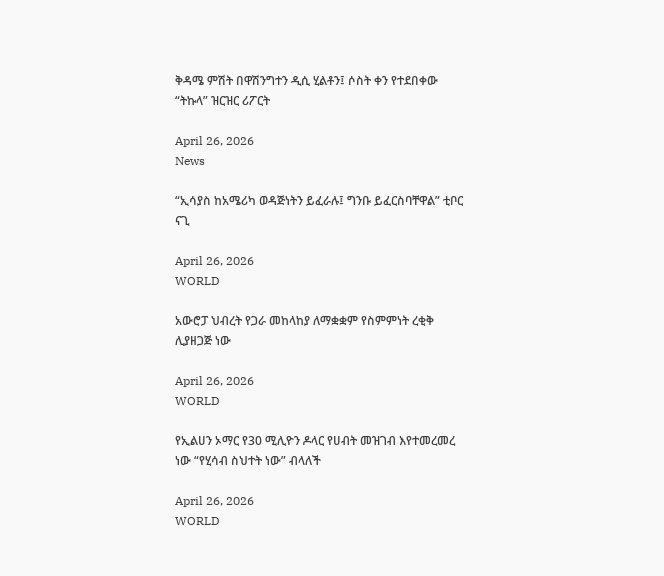ቅዳሜ ምሽት በዋሽንግተን ዲሲ ሂልቶን፤ ሶስት ቀን የተደበቀው “ትኩላ” ዝርዝር ሪፖርት

April 26, 2026
News

“ኢሳያስ ከአሜሪካ ወዳጅነትን ይፈራሉ፤ ግንቡ ይፈርስባቸዋል” ቲቦር ናጊ

April 26, 2026
WORLD

አውሮፓ ህብረት የጋራ መከላከያ ለማቋቋም የስምምነት ረቂቅ ሊያዘጋጅ ነው

April 26, 2026
WORLD

የኢልሀን ኦማር የ30 ሚሊዮን ዶላር የሀብት መዝገብ እየተመረመረ ነው “የሂሳብ ስህተት ነው” ብላለች

April 26, 2026
WORLD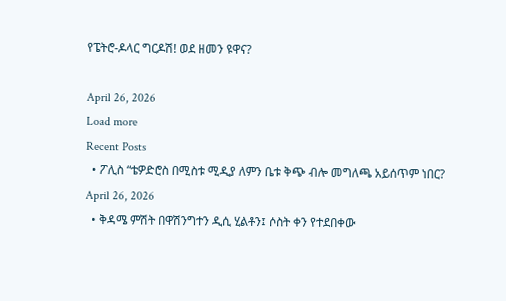የፔትሮ-ዶላር ግርዶሽ! ወደ ዘመን ዩዋና?

April 26, 2026
Load more
Recent Posts
  • ፖሊስ “ቴዎድሮስ በሚስቱ ሚዲያ ለምን ቤቱ ቅጭ ብሎ መግለጫ አይሰጥም ነበር? April 26, 2026
  • ቅዳሜ ምሽት በዋሽንግተን ዲሲ ሂልቶን፤ ሶስት ቀን የተደበቀው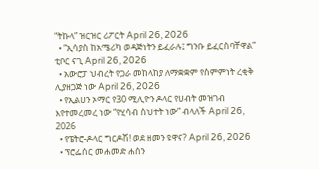“ትኩላ” ዝርዝር ሪፖርት April 26, 2026
  • “ኢሳያስ ከአሜሪካ ወዳጅነትን ይፈራሉ፤ ግንቡ ይፈርስባቸዋል” ቲቦር ናጊ April 26, 2026
  • አውሮፓ ህብረት የጋራ መከላከያ ለማቋቋም የስምምነት ረቂቅ ሊያዘጋጅ ነው April 26, 2026
  • የኢልሀን ኦማር የ30 ሚሊዮን ዶላር የሀብት መዝገብ እየተመረመረ ነው “የሂሳብ ስህተት ነው” ብላለች April 26, 2026
  • የፔትሮ-ዶላር ግርዶሽ! ወደ ዘመን ዩዋና? April 26, 2026
  • ፕሮፌሰር መሐመድ ሐሰን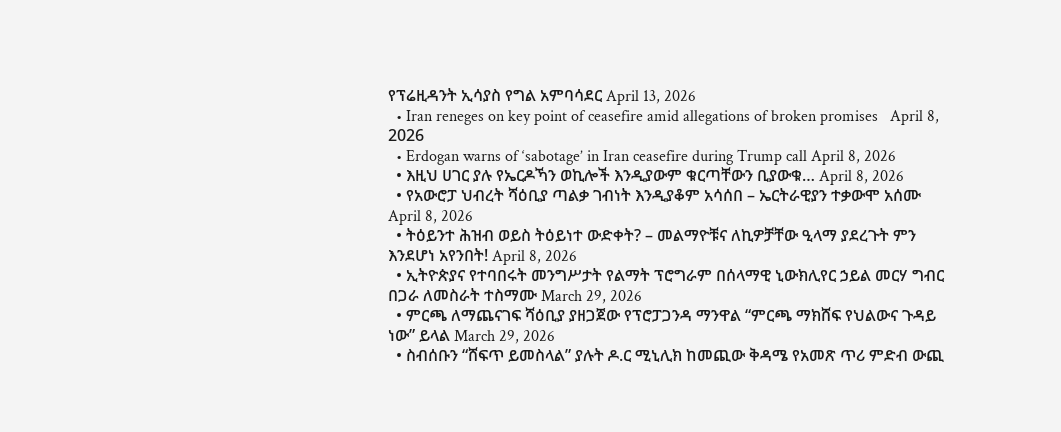የፕሬዚዳንት ኢሳያስ የግል አምባሳደር April 13, 2026
  • Iran reneges on key point of ceasefire amid allegations of broken promises   April 8, 2026
  • Erdogan warns of ‘sabotage’ in Iran ceasefire during Trump call April 8, 2026
  • እዚህ ሀገር ያሉ የኤርዶኻን ወኪሎች እንዲያውም ቁርጣቸውን ቢያውቁ… April 8, 2026
  • የአውሮፓ ህብረት ሻዕቢያ ጣልቃ ገብነት እንዲያቆም አሳሰበ – ኤርትራዊያን ተቃውሞ አሰሙ April 8, 2026
  • ትዕይንተ ሕዝብ ወይስ ትዕይነተ ውድቀት? – መልማዮቹና ለኪዎቻቸው ዒላማ ያደረጉት ምን እንደሆነ አየንበት! April 8, 2026
  • ኢትዮጵያና የተባበሩት መንግሥታት የልማት ፕሮግራም በሰላማዊ ኒውክሊየር ኃይል መርሃ ግብር በጋራ ለመስራት ተስማሙ March 29, 2026
  • ምርጫ ለማጨናገፍ ሻዕቢያ ያዘጋጀው የፕሮፓጋንዳ ማንዋል “ምርጫ ማክሸፍ የህልውና ጉዳይ ነው” ይላል March 29, 2026
  • ስብሰቡን “ሸፍጥ ይመስላል” ያሉት ዶ.ር ሚኒሊክ ከመጪው ቅዳሜ የአመጽ ጥሪ ምድብ ውጪ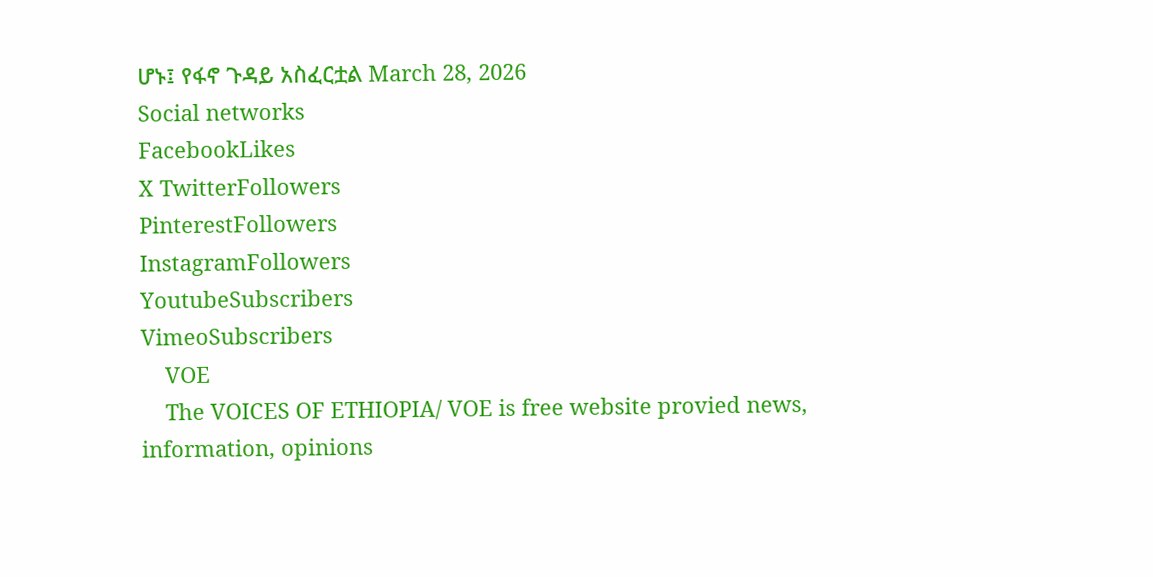ሆኑ፤ የፋኖ ጉዳይ አስፈርቷል March 28, 2026
Social networks
FacebookLikes
X TwitterFollowers
PinterestFollowers
InstagramFollowers
YoutubeSubscribers
VimeoSubscribers
    VOE
    The VOICES OF ETHIOPIA/ VOE is free website provied news, information, opinions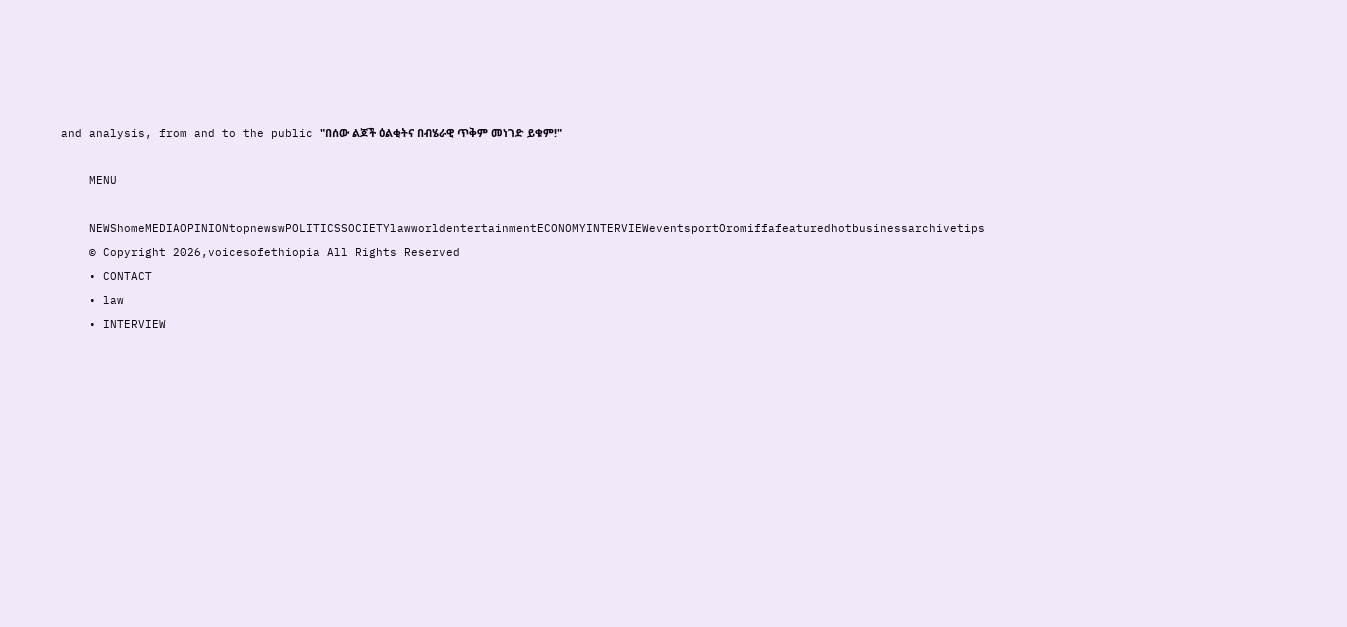and analysis, from and to the public "በሰው ልጆች ዕልቂትና በብሄራዊ ጥቅም መነገድ ይቁም!"

    MENU

    NEWShomeMEDIAOPINIONtopnewswPOLITICSSOCIETYlawworldentertainmentECONOMYINTERVIEWeventsportOromiffafeaturedhotbusinessarchivetips
    © Copyright 2026,voicesofethiopia All Rights Reserved
    • CONTACT
    • law
    • INTERVIEW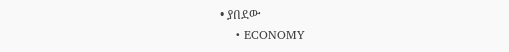• ያበደው
    • ECONOMY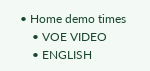• Home demo times
    • VOE VIDEO
    • ENGLISH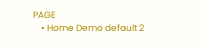PAGE
    • Home Demo default 2